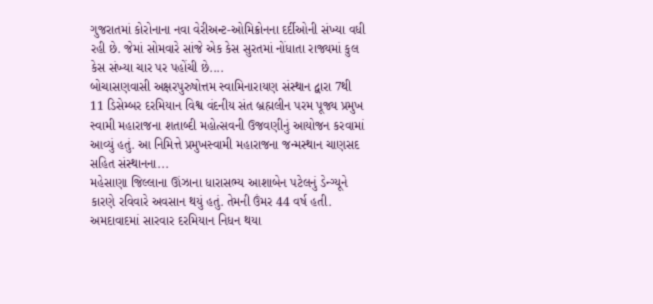ગુજરાતમાં કોરોનાના નવા વેરીઅન્ટ-ઓમિક્રોનના દર્દીઓની સંખ્યા વધી રહી છે. જેમાં સોમવારે સાંજે એક કેસ સુરતમાં નોંધાતા રાજ્યમાં કુલ કેસ સંખ્યા ચાર પર પહોંચી છે....
બોચાસણવાસી અક્ષરપુરુષોત્તમ સ્વામિનારાયણ સંસ્થાન દ્વારા 7થી 11 ડિસેમ્બર દરમિયાન વિશ્વ વંદનીય સંત બ્રહ્મલીન પરમ પૂજ્ય પ્રમુખ સ્વામી મહારાજના શતાબ્દી મહોત્સવની ઉજવણીનું આયોજન કરવામાં આવ્યું હતું. આ નિમિત્તે પ્રમુખસ્વામી મહારાજના જન્મસ્થાન ચાણસદ સહિત સંસ્થાનના...
મહેસાણા જિલ્લાના ઊંઝાના ધારાસભ્ય આશાબેન પટેલનું ડેન્ગ્યૂને કારણે રવિવારે અવસાન થયું હતું. તેમની ઉંમર 44 વર્ષ હતી. અમદાવાદમાં સારવાર દરમિયાન નિધન થયા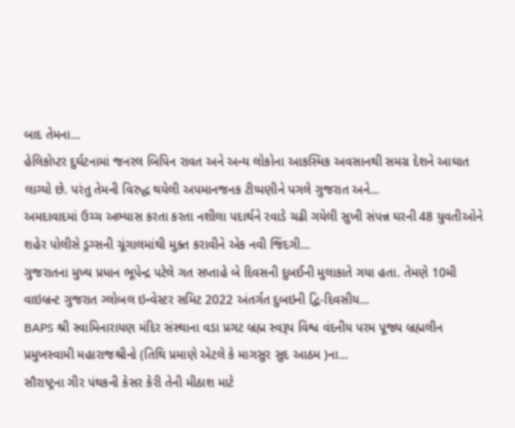બાદ તેમના...
હેલિકોપ્ટર દુર્ઘટનામાં જનરલ બિપિન રાવત અને અન્ય લોકોના આકસ્મિક અવસાનથી સમગ્ર દેશને આઘાત લાગ્યો છે. પરંતુ તેમની વિરુદ્ધ થયેલી અપમાનજનક ટીપ્પણીને પગલે ગુજરાત અને...
અમદાવાદમાં ઉચ્ચ અભ્યાસ કરતા કરતા નશીલા પદાર્થને રવાડે ચઢી ગયેલી સુખી સંપન્ન ઘરની 48 યુવતીઓને શહેર પોલીસે ડ્રગ્સની ચૂંગાલમાંથી મુક્ત કરાવીને એક નવી જિંદગી...
ગુજરાતના મુખ્ય પ્રધાન ભૂપેન્દ્ર પટેલે ગત સપ્તાહે બે દિવસની દુબઈની મુલાકાતે ગયા હતા. તેમણે 10મી વાઇબ્રન્ટ ગુજરાત ગ્લોબલ ઇન્વેસ્ટર સમિટ 2022 અંતર્ગત દુબઇની દ્વિ-દિવસીય...
BAPS શ્રી સ્વામિનારાયણ મંદિર સંસ્થાના વડા પ્રગટ બ્રહ્મ સ્વરૂપ વિશ્વ વંદનીય પરમ પૂજ્ય બ્રહ્મલીન પ્રમુખસ્વામી મહારાજશ્રીનો (તિથિ પ્રમાણે એટલે કે માગસુર સુદ આઠમ )ના...
સૌરાષ્ટ્રના ગીર પંથકની કેસર કેરી તેની મીઠાશ માટે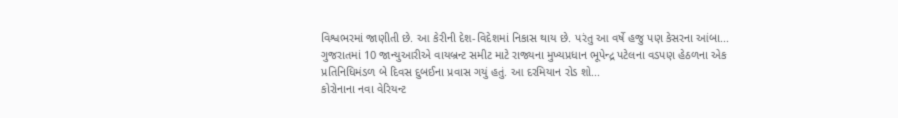વિશ્વભરમાં જાણીતી છે. આ કેરીની દેશ-વિદેશમાં નિકાસ થાય છે. પરંતુ આ વર્ષે હજુ પણ કેસરના આંબા...
ગુજરાતમાં 10 જાન્યુઆરીએ વાયબ્રન્ટ સમીટ માટે રાજ્યના મુખ્યપ્રધાન ભૂપેન્દ્ર પટેલના વડપણ હેઠળના એક પ્રતિનિધિમંડળ બે દિવસ દુબઈના પ્રવાસ ગયું હતું. આ દરમિયાન રોડ શો...
કોરોનાના નવા વેરિયન્ટ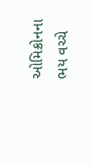ઓમિક્રોનના ભય વચ્ચે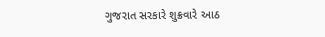ગુજરાત સરકારે શુક્રવારે આઠ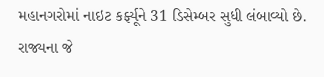મહાનગરોમાં નાઇટ કર્ફ્યૂને 31 ડિસેમ્બર સુધી લંબાવ્યો છે. રાજ્યના જે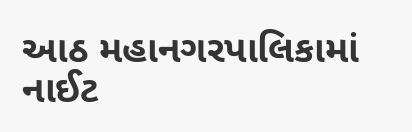આઠ મહાનગરપાલિકામાં નાઈટ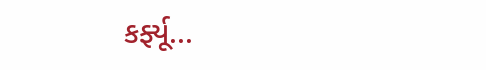કર્ફ્યૂ...